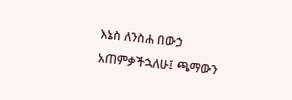እኔስ ለንስሐ በውኃ አጠምቃችኋለሁ፤ ጫማውን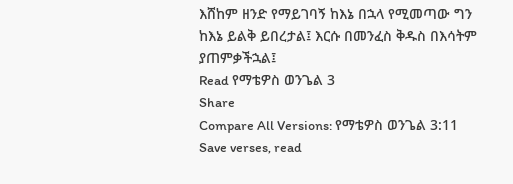እሸከም ዘንድ የማይገባኝ ከእኔ በኋላ የሚመጣው ግን ከእኔ ይልቅ ይበረታል፤ እርሱ በመንፈስ ቅዱስ በእሳትም ያጠምቃችኋል፤
Read የማቴዎስ ወንጌል 3
Share
Compare All Versions: የማቴዎስ ወንጌል 3:11
Save verses, read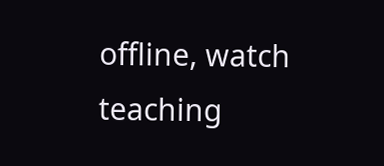offline, watch teaching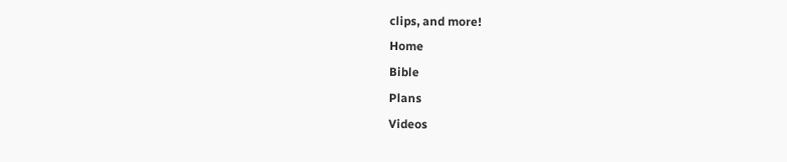clips, and more!
Home
Bible
Plans
Videos